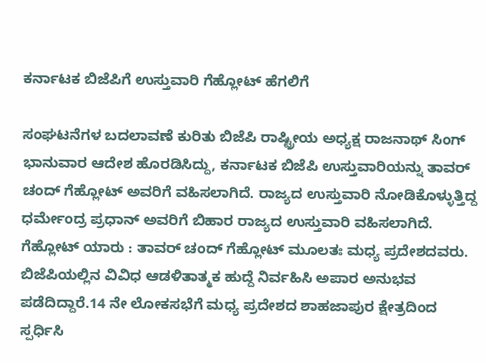ಕರ್ನಾಟಕ ಬಿಜೆಪಿಗೆ ಉಸ್ತುವಾರಿ ಗೆಹ್ಲೋಟ್ ಹೆಗಲಿಗೆ

ಸಂಘಟನೆಗಳ ಬದಲಾವಣೆ ಕುರಿತು ಬಿಜೆಪಿ ರಾಷ್ಟ್ರೀಯ ಅಧ್ಯಕ್ಷ ರಾಜನಾಥ್ ಸಿಂಗ್ ಭಾನುವಾರ ಆದೇಶ ಹೊರಡಿಸಿದ್ದು, ಕರ್ನಾಟಕ ಬಿಜೆಪಿ ಉಸ್ತುವಾರಿಯನ್ನು ತಾವರ್ ಚಂದ್ ಗೆಹ್ಲೋಟ್ ಅವರಿಗೆ ವಹಿಸಲಾಗಿದೆ. ರಾಜ್ಯದ ಉಸ್ತುವಾರಿ ನೋಡಿಕೊಳ್ಳುತ್ತಿದ್ದ ಧರ್ಮೇಂದ್ರ ಪ್ರಧಾನ್ ಅವರಿಗೆ ಬಿಹಾರ ರಾಜ್ಯದ ಉಸ್ತುವಾರಿ ವಹಿಸಲಾಗಿದೆ.
ಗೆಹ್ಲೋಟ್ ಯಾರು : ತಾವರ್ ಚಂದ್ ಗೆಹ್ಲೋಟ್ ಮೂಲತಃ ಮಧ್ಯ ಪ್ರದೇಶದವರು. ಬಿಜೆಪಿಯಲ್ಲಿನ ವಿವಿಧ ಆಡಳಿತಾತ್ಮಕ ಹುದ್ದೆ ನಿರ್ವಹಿಸಿ ಅಪಾರ ಅನುಭವ ಪಡೆದಿದ್ದಾರೆ.14 ನೇ ಲೋಕಸಭೆಗೆ ಮಧ್ಯ ಪ್ರದೇಶದ ಶಾಹಜಾಪುರ ಕ್ಷೇತ್ರದಿಂದ ಸ್ಪರ್ಧಿಸಿ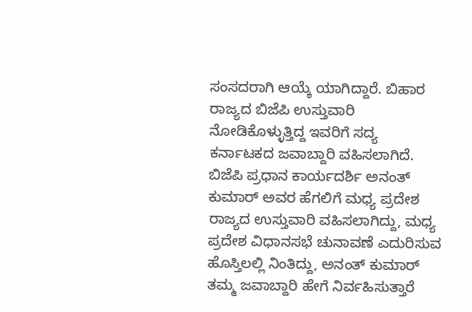ಸಂಸದರಾಗಿ ಆಯ್ಕೆ ಯಾಗಿದ್ದಾರೆ. ಬಿಹಾರ ರಾಜ್ಯದ ಬಿಜೆಪಿ ಉಸ್ತುವಾರಿ ನೋಡಿಕೊಳ್ಳುತ್ತಿದ್ದ ಇವರಿಗೆ ಸದ್ಯ ಕರ್ನಾಟಕದ ಜವಾಬ್ದಾರಿ ವಹಿಸಲಾಗಿದೆ.
ಬಿಜೆಪಿ ಪ್ರಧಾನ ಕಾರ್ಯದರ್ಶಿ ಅನಂತ್ ಕುಮಾರ್ ಅವರ ಹೆಗಲಿಗೆ ಮಧ್ಯ ಪ್ರದೇಶ ರಾಜ್ಯದ ಉಸ್ತುವಾರಿ ವಹಿಸಲಾಗಿದ್ದು, ಮಧ್ಯ ಪ್ರದೇಶ ವಿಧಾನಸಭೆ ಚುನಾವಣೆ ಎದುರಿಸುವ ಹೊಸ್ತಿಲಲ್ಲಿ ನಿಂತಿದ್ದು, ಅನಂತ್ ಕುಮಾರ್ ತಮ್ಮ ಜವಾಬ್ದಾರಿ ಹೇಗೆ ನಿರ್ವಹಿಸುತ್ತಾರೆ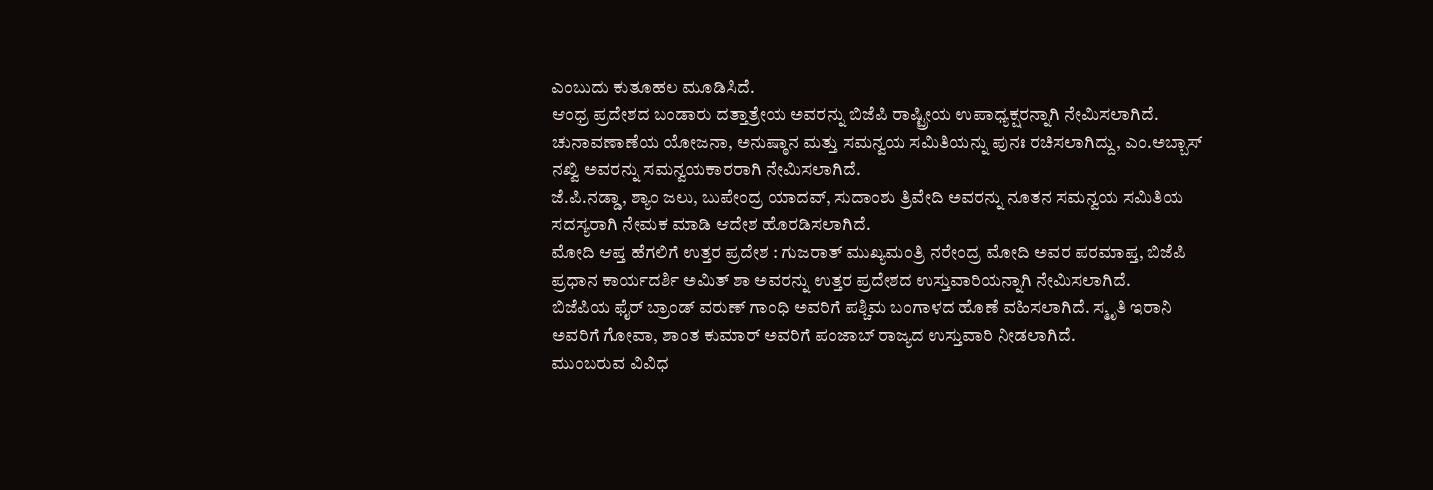ಎಂಬುದು ಕುತೂಹಲ ಮೂಡಿಸಿದೆ.
ಆಂಧ್ರ ಪ್ರದೇಶದ ಬಂಡಾರು ದತ್ತಾತ್ರೇಯ ಅವರನ್ನು ಬಿಜೆಪಿ ರಾಷ್ಟ್ರೀಯ ಉಪಾಧ್ಯಕ್ಷರನ್ನಾಗಿ ನೇಮಿಸಲಾಗಿದೆ. ಚುನಾವಣಾಣೆಯ ಯೋಜನಾ, ಅನುಷ್ಠಾನ ಮತ್ತು ಸಮನ್ವಯ ಸಮಿತಿಯನ್ನು ಪುನಃ ರಚಿಸಲಾಗಿದ್ದು, ಎಂ.ಅಬ್ಬಾಸ್ ನಖ್ವಿ ಅವರನ್ನು ಸಮನ್ವಯಕಾರರಾಗಿ ನೇಮಿಸಲಾಗಿದೆ.
ಜೆ.ಪಿ.ನಡ್ಡಾ, ಶ್ಯಾಂ ಜಲು, ಬುಪೇಂದ್ರ ಯಾದವ್, ಸುದಾಂಶು ತ್ರಿವೇದಿ ಅವರನ್ನು ನೂತನ ಸಮನ್ವಯ ಸಮಿತಿಯ ಸದಸ್ಯರಾಗಿ ನೇಮಕ ಮಾಡಿ ಆದೇಶ ಹೊರಡಿಸಲಾಗಿದೆ.
ಮೋದಿ ಆಪ್ತ ಹೆಗಲಿಗೆ ಉತ್ತರ ಪ್ರದೇಶ : ಗುಜರಾತ್ ಮುಖ್ಯಮಂತ್ರಿ ನರೇಂದ್ರ ಮೋದಿ ಅವರ ಪರಮಾಪ್ತ, ಬಿಜೆಪಿ ಪ್ರಧಾನ ಕಾರ್ಯದರ್ಶಿ ಅಮಿತ್ ಶಾ ಅವರನ್ನು ಉತ್ತರ ಪ್ರದೇಶದ ಉಸ್ತುವಾರಿಯನ್ನಾಗಿ ನೇಮಿಸಲಾಗಿದೆ.
ಬಿಜೆಪಿಯ ಫೈರ್ ಬ್ರಾಂಡ್ ವರುಣ್ ಗಾಂಧಿ ಅವರಿಗೆ ಪಶ್ಚಿಮ ಬಂಗಾಳದ ಹೊಣೆ ವಹಿಸಲಾಗಿದೆ. ಸ್ಮೃತಿ ಇರಾನಿ ಅವರಿಗೆ ಗೋವಾ, ಶಾಂತ ಕುಮಾರ್ ಅವರಿಗೆ ಪಂಜಾಬ್ ರಾಜ್ಯದ ಉಸ್ತುವಾರಿ ನೀಡಲಾಗಿದೆ.
ಮುಂಬರುವ ವಿವಿಧ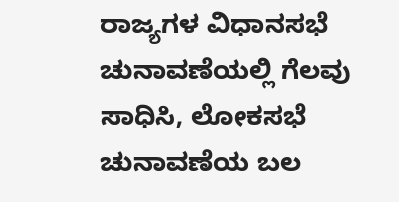ರಾಜ್ಯಗಳ ವಿಧಾನಸಭೆ ಚುನಾವಣೆಯಲ್ಲಿ ಗೆಲವು ಸಾಧಿಸಿ, ಲೋಕಸಭೆ ಚುನಾವಣೆಯ ಬಲ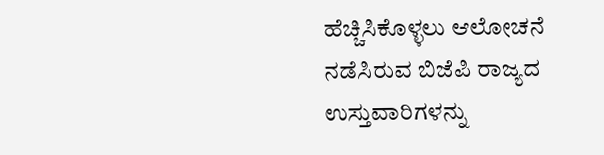ಹೆಚ್ಚಿಸಿಕೊಳ್ಳಲು ಆಲೋಚನೆ ನಡೆಸಿರುವ ಬಿಜೆಪಿ ರಾಜ್ಯದ ಉಸ್ತುವಾರಿಗಳನ್ನು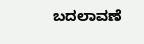ಬದಲಾವಣೆ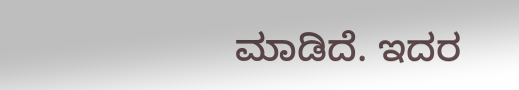ಮಾಡಿದೆ. ಇದರ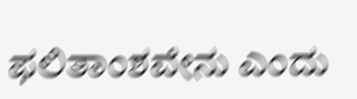ಫಲಿತಾಂಶವೇನು ಎಂದು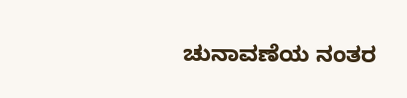ಚುನಾವಣೆಯ ನಂತರ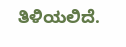ತಿಳಿಯಲಿದೆ.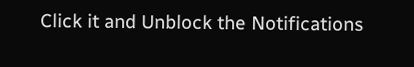Click it and Unblock the Notifications